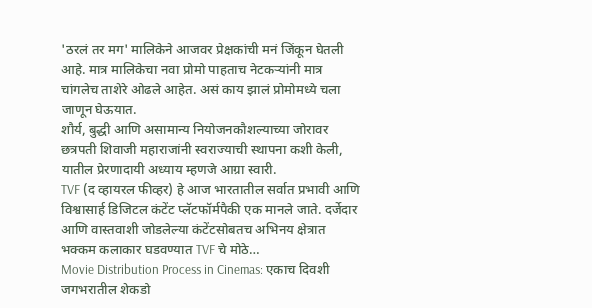'ठरलं तर मग' मालिकेने आजवर प्रेक्षकांची मनं जिंकून घेतली आहे. मात्र मालिकेचा नवा प्रोमो पाहताच नेटकऱ्यांनी मात्र चांगलेच ताशेरे ओढले आहेत. असं काय झालं प्रोमोमध्ये चला जाणून घेऊयात.
शौर्य, बुद्धी आणि असामान्य नियोजनकौशल्याच्या जोरावर छत्रपती शिवाजी महाराजांनी स्वराज्याची स्थापना कशी केली, यातील प्रेरणादायी अध्याय म्हणजे आग्रा स्वारी.
TVF (द व्हायरल फीव्हर) हे आज भारतातील सर्वात प्रभावी आणि विश्वासार्ह डिजिटल कंटेंट प्लॅटफॉर्मपैकी एक मानले जाते. दर्जेदार आणि वास्तवाशी जोडलेल्या कंटेंटसोबतच अभिनय क्षेत्रात भक्कम कलाकार घडवण्यात TVF चे मोठे…
Movie Distribution Process in Cinemas: एकाच दिवशी जगभरातील शेकडो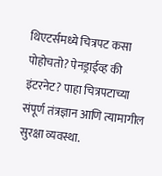थिएटर्समध्ये चित्रपट कसा पोहोचतो? पेनड्राईव्ह की इंटरनेट? पाहा चित्रपटाच्या संपूर्ण तंत्रज्ञान आणि त्यामागील सुरक्षा व्यवस्था.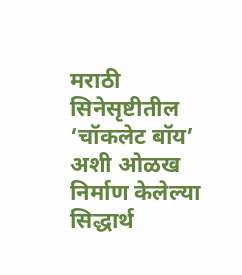मराठी सिनेसृष्टीतील ‘चॉकलेट बॉय’ अशी ओळख निर्माण केलेल्या सिद्धार्थ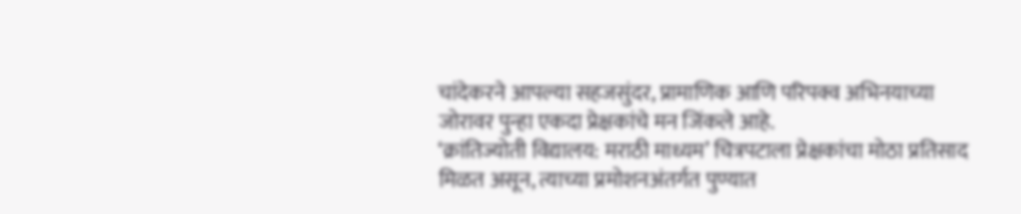चांदेकरने आपल्या सहजसुंदर, प्रामाणिक आणि परिपक्व अभिनयाच्या जोरावर पुन्हा एकदा प्रेक्षकांचे मन जिंकले आहे.
‘क्रांतिज्योती विद्यालय: मराठी माध्यम’ चित्रपटाला प्रेक्षकांचा मोठा प्रतिसाद मिळत असून, त्याच्या प्रमोशनअंतर्गत पुण्यात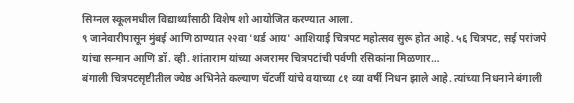सिग्नल स्कूलमधील विद्यार्थ्यांसाठी विशेष शो आयोजित करण्यात आला.
९ जानेवारीपासून मुंबई आणि ठाण्यात २२वा 'थर्ड आय' आशियाई चित्रपट महोत्सव सुरू होत आहे. ५६ चित्रपट, सई परांजपे यांचा सन्मान आणि डॉ. व्ही. शांताराम यांच्या अजरामर चित्रपटांची पर्वणी रसिकांना मिळणार…
बंगाली चित्रपटसृष्टीतील ज्येष्ठ अभिनेते कल्याण चॅटर्जी यांचे वयाच्या ८१ व्या वर्षी निधन झाले आहे. त्यांच्या निधनाने बंगाली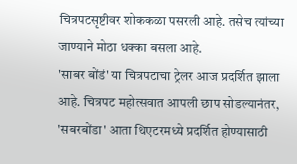चित्रपटसृष्टीवर शोककळा पसरली आहे. तसेच त्यांच्या जाण्याने मोठा धक्का बसला आहे.
'साबर बोंडं' या चित्रपटाचा ट्रेलर आज प्रदर्शित झाला आहे. चित्रपट महोत्सवात आपली छाप सोडल्यानंतर, 'सबरबोंडा' आता थिएटरमध्ये प्रदर्शित होण्यासाठी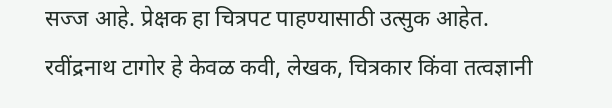सज्ज आहे. प्रेक्षक हा चित्रपट पाहण्यासाठी उत्सुक आहेत.
रवींद्रनाथ टागोर हे केवळ कवी, लेखक, चित्रकार किंवा तत्वज्ञानी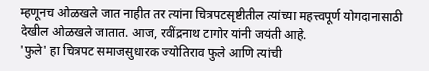म्हणूनच ओळखले जात नाहीत तर त्यांना चित्रपटसृष्टीतील त्यांच्या महत्त्वपूर्ण योगदानासाठी देखील ओळखले जातात. आज, रवींद्रनाथ टागोर यांनी जयंती आहे.
'फुले' हा चित्रपट समाजसुधारक ज्योतिराव फुले आणि त्यांची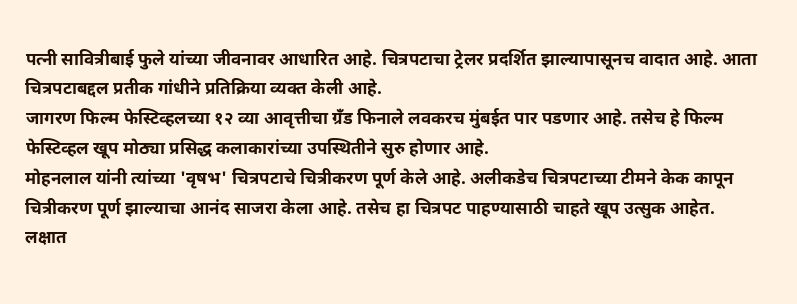पत्नी सावित्रीबाई फुले यांच्या जीवनावर आधारित आहे. चित्रपटाचा ट्रेलर प्रदर्शित झाल्यापासूनच वादात आहे. आता चित्रपटाबद्दल प्रतीक गांधीने प्रतिक्रिया व्यक्त केली आहे.
जागरण फिल्म फेस्टिव्हलच्या १२ व्या आवृत्तीचा ग्रँड फिनाले लवकरच मुंबईत पार पडणार आहे. तसेच हे फिल्म फेस्टिव्हल खूप मोठ्या प्रसिद्ध कलाकारांच्या उपस्थितीने सुरु होणार आहे.
मोहनलाल यांनी त्यांच्या 'वृषभ' चित्रपटाचे चित्रीकरण पूर्ण केले आहे. अलीकडेच चित्रपटाच्या टीमने केक कापून चित्रीकरण पूर्ण झाल्याचा आनंद साजरा केला आहे. तसेच हा चित्रपट पाहण्यासाठी चाहते खूप उत्सुक आहेत.
लक्षात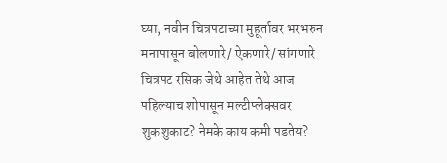घ्या, नवीन चित्रपटाच्या मुहूर्तावर भरभरुन मनापासून बोलणारे/ ऐकणारे/ सांगणारे चित्रपट रसिक जेथे आहेत तेथे आज पहिल्याच शोपासून मल्टीप्लेक्सवर शुकशुकाट? नेमके काय कमी पडतेय?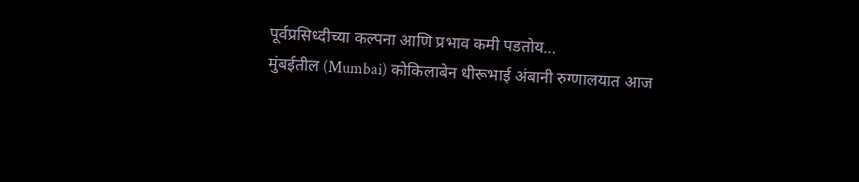पूर्वप्रसिध्दीच्या कल्पना आणि प्रभाव कमी पडतोय…
मुंबईतील (Mumbai) कोकिलाबेन धीरूभाई अंबानी रुग्णालयात आज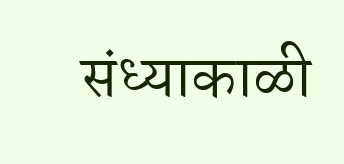संध्याकाळी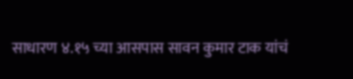साधारण ४.१५ च्या आसपास सावन कुमार टाक यांचं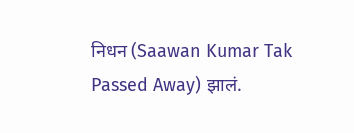निधन (Saawan Kumar Tak Passed Away) झालं.